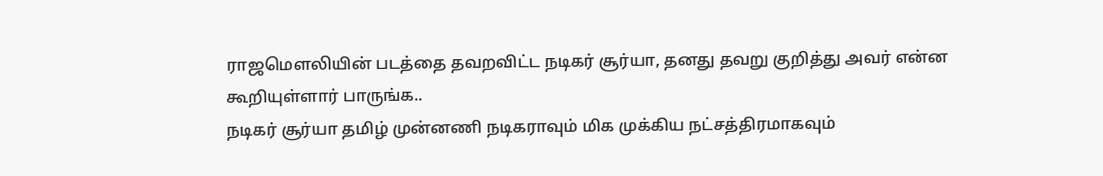ராஜமௌலியின் படத்தை தவறவிட்ட நடிகர் சூர்யா, தனது தவறு குறித்து அவர் என்ன கூறியுள்ளார் பாருங்க..
நடிகர் சூர்யா தமிழ் முன்னணி நடிகராவும் மிக முக்கிய நட்சத்திரமாகவும்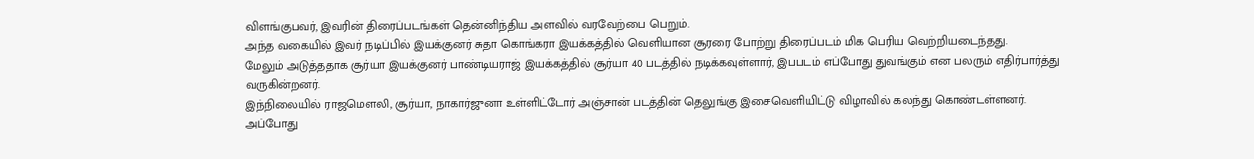விளங்குபவர், இவரின் திரைப்படங்கள் தென்னிந்திய அளவில் வரவேற்பை பெறும்.
அந்த வகையில் இவர் நடிப்பில் இயக்குனர் சுதா கொங்கரா இயக்கத்தில் வெளியான சூரரை போற்று திரைப்படம் மிக பெரிய வெற்றியடைந்தது.
மேலும் அடுத்ததாக சூர்யா இயக்குனர் பாண்டியராஜ் இயக்கத்தில் சூர்யா 40 படத்தில் நடிக்கவுள்ளார், இபபடம் எப்போது துவங்கும் என பலரும் எதிர்பார்த்து வருகின்றனர்.
இந்நிலையில் ராஜமௌலி, சூர்யா, நாகார்ஜுனா உள்ளிட்டோர் அஞ்சான் படத்தின் தெலுங்கு இசைவெளியிட்டு விழாவில் கலந்து கொண்டள்ளனர்.
அப்போது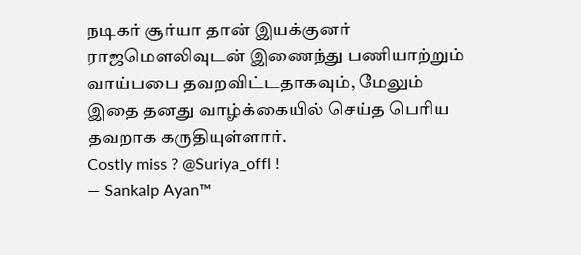நடிகர் சூர்யா தான் இயக்குனர் ராஜமௌலிவுடன் இணைந்து பணியாற்றும் வாய்பபை தவறவிட்டதாகவும், மேலும் இதை தனது வாழ்க்கையில் செய்த பெரிய தவறாக கருதியுள்ளார்.
Costly miss ? @Suriya_offl !
— Sankalp Ayan™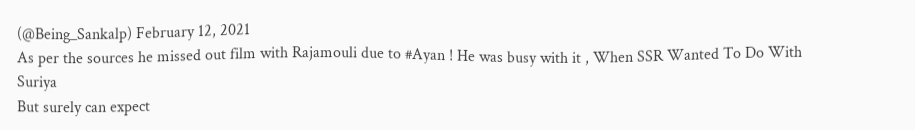(@Being_Sankalp) February 12, 2021
As per the sources he missed out film with Rajamouli due to #Ayan ! He was busy with it , When SSR Wanted To Do With Suriya
But surely can expect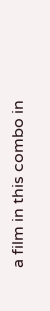a film in this combo in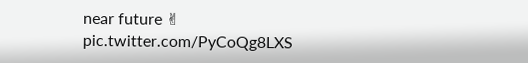near future ✌
pic.twitter.com/PyCoQg8LXS